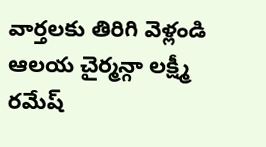వార్తలకు తిరిగి వెళ్లండి
ఆలయ చైర్మన్గా లక్ష్మీ రమేష్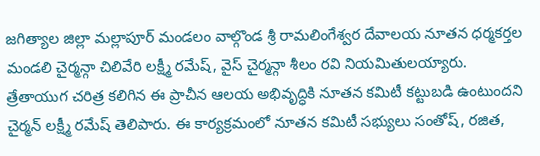జగిత్యాల జిల్లా మల్లాపూర్ మండలం వాల్గొండ శ్రీ రామలింగేశ్వర దేవాలయ నూతన ధర్మకర్తల మండలి చైర్మన్గా చిలివేరి లక్ష్మీ రమేష్, వైస్ చైర్మన్గా శీలం రవి నియమితులయ్యారు.
త్రేతాయుగ చరిత్ర కలిగిన ఈ ప్రాచీన ఆలయ అభివృద్ధికి నూతన కమిటీ కట్టుబడి ఉంటుందని చైర్మన్ లక్ష్మీ రమేష్ తెలిపారు. ఈ కార్యక్రమంలో నూతన కమిటీ సభ్యులు సంతోష్, రజిత,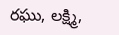రఘు, లక్ష్మి,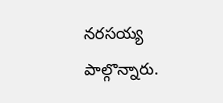నరసయ్య పాల్గొన్నారు.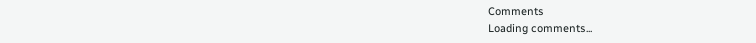Comments
Loading comments...